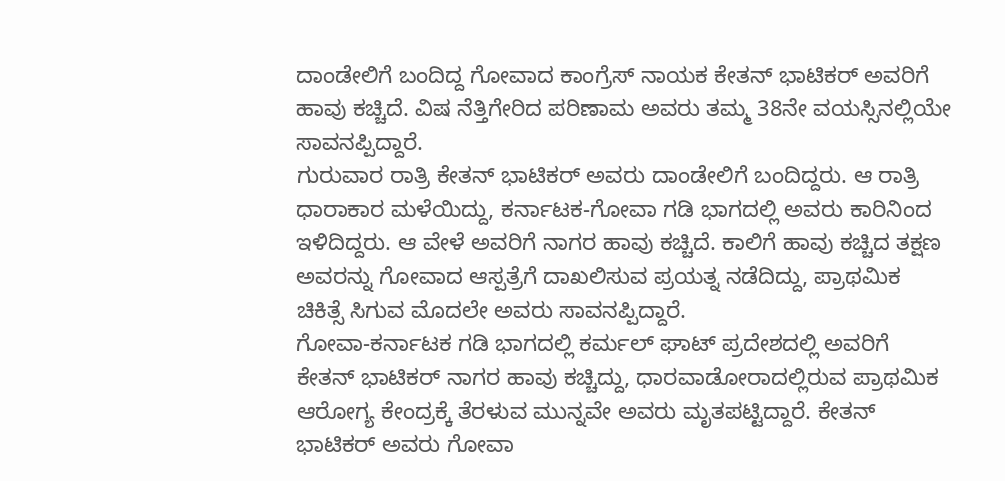ದಾಂಡೇಲಿಗೆ ಬಂದಿದ್ದ ಗೋವಾದ ಕಾಂಗ್ರೆಸ್ ನಾಯಕ ಕೇತನ್ ಭಾಟಿಕರ್ ಅವರಿಗೆ ಹಾವು ಕಚ್ಚಿದೆ. ವಿಷ ನೆತ್ತಿಗೇರಿದ ಪರಿಣಾಮ ಅವರು ತಮ್ಮ 38ನೇ ವಯಸ್ಸಿನಲ್ಲಿಯೇ ಸಾವನಪ್ಪಿದ್ದಾರೆ.
ಗುರುವಾರ ರಾತ್ರಿ ಕೇತನ್ ಭಾಟಿಕರ್ ಅವರು ದಾಂಡೇಲಿಗೆ ಬಂದಿದ್ದರು. ಆ ರಾತ್ರಿ ಧಾರಾಕಾರ ಮಳೆಯಿದ್ದು, ಕರ್ನಾಟಕ-ಗೋವಾ ಗಡಿ ಭಾಗದಲ್ಲಿ ಅವರು ಕಾರಿನಿಂದ ಇಳಿದಿದ್ದರು. ಆ ವೇಳೆ ಅವರಿಗೆ ನಾಗರ ಹಾವು ಕಚ್ಚಿದೆ. ಕಾಲಿಗೆ ಹಾವು ಕಚ್ಚಿದ ತಕ್ಷಣ ಅವರನ್ನು ಗೋವಾದ ಆಸ್ಪತ್ರೆಗೆ ದಾಖಲಿಸುವ ಪ್ರಯತ್ನ ನಡೆದಿದ್ದು, ಪ್ರಾಥಮಿಕ ಚಿಕಿತ್ಸೆ ಸಿಗುವ ಮೊದಲೇ ಅವರು ಸಾವನಪ್ಪಿದ್ದಾರೆ.
ಗೋವಾ-ಕರ್ನಾಟಕ ಗಡಿ ಭಾಗದಲ್ಲಿ ಕರ್ಮಲ್ ಘಾಟ್ ಪ್ರದೇಶದಲ್ಲಿ ಅವರಿಗೆ ಕೇತನ್ ಭಾಟಿಕರ್ ನಾಗರ ಹಾವು ಕಚ್ಚಿದ್ದು, ಧಾರವಾಡೋರಾದಲ್ಲಿರುವ ಪ್ರಾಥಮಿಕ ಆರೋಗ್ಯ ಕೇಂದ್ರಕ್ಕೆ ತೆರಳುವ ಮುನ್ನವೇ ಅವರು ಮೃತಪಟ್ಟಿದ್ದಾರೆ. ಕೇತನ್ ಭಾಟಿಕರ್ ಅವರು ಗೋವಾ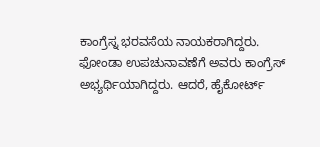ಕಾಂಗ್ರೆಸ್ನ ಭರವಸೆಯ ನಾಯಕರಾಗಿದ್ದರು. ಫೋಂಡಾ ಉಪಚುನಾವಣೆಗೆ ಅವರು ಕಾಂಗ್ರೆಸ್ ಅಭ್ಯರ್ಥಿಯಾಗಿದ್ದರು. ಆದರೆ, ಹೈಕೋರ್ಟ್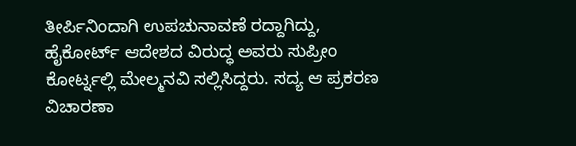ತೀರ್ಪಿನಿಂದಾಗಿ ಉಪಚುನಾವಣೆ ರದ್ದಾಗಿದ್ದು, ಹೈಕೋರ್ಟ್ ಆದೇಶದ ವಿರುದ್ಧ ಅವರು ಸುಪ್ರೀಂ ಕೋರ್ಟ್ನಲ್ಲಿ ಮೇಲ್ಮನವಿ ಸಲ್ಲಿಸಿದ್ದರು. ಸದ್ಯ ಆ ಪ್ರಕರಣ ವಿಚಾರಣಾ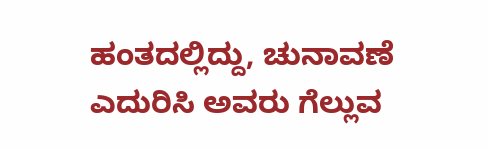ಹಂತದಲ್ಲಿದ್ದು, ಚುನಾವಣೆ ಎದುರಿಸಿ ಅವರು ಗೆಲ್ಲುವ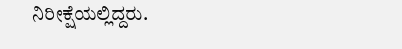ನಿರೀಕ್ಷೆಯಲ್ಲಿದ್ದರು.